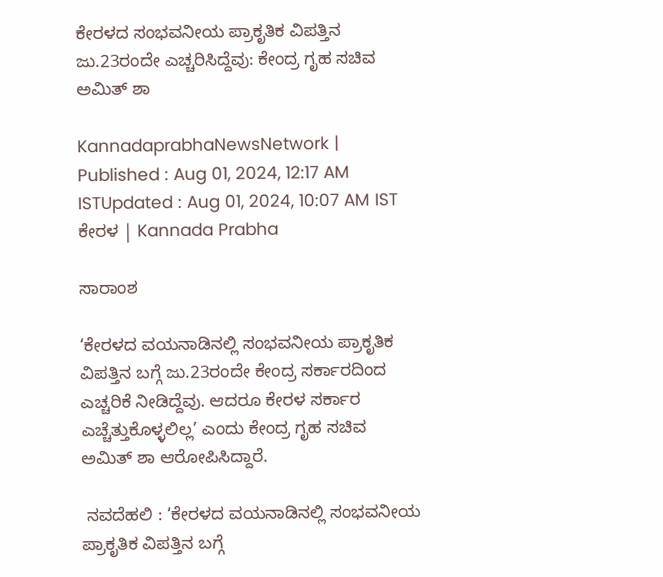ಕೇರಳದ ಸಂಭವನೀಯ ಪ್ರಾಕೃತಿಕ ವಿಪತ್ತಿನ ಜು.23ರಂದೇ ಎಚ್ಚರಿಸಿದ್ದೆವು: ಕೇಂದ್ರ ಗೃಹ ಸಚಿವ ಅಮಿತ್‌ ಶಾ

KannadaprabhaNewsNetwork |
Published : Aug 01, 2024, 12:17 AM ISTUpdated : Aug 01, 2024, 10:07 AM IST
ಕೇರಳ | Kannada Prabha

ಸಾರಾಂಶ

‘ಕೇರಳದ ವಯನಾಡಿನಲ್ಲಿ ಸಂಭವನೀಯ ಪ್ರಾಕೃತಿಕ ವಿಪತ್ತಿನ ಬಗ್ಗೆ ಜು.23ರಂದೇ ಕೇಂದ್ರ ಸರ್ಕಾರದಿಂದ ಎಚ್ಚರಿಕೆ ನೀಡಿದ್ದೆವು. ಆದರೂ ಕೇರಳ ಸರ್ಕಾರ ಎಚ್ಚೆತ್ತುಕೊಳ್ಳಲಿಲ್ಲ’ ಎಂದು ಕೇಂದ್ರ ಗೃಹ ಸಚಿವ ಅಮಿತ್‌ ಶಾ ಆರೋಪಿಸಿದ್ದಾರೆ.

 ನವದೆಹಲಿ : ‘ಕೇರಳದ ವಯನಾಡಿನಲ್ಲಿ ಸಂಭವನೀಯ ಪ್ರಾಕೃತಿಕ ವಿಪತ್ತಿನ ಬಗ್ಗೆ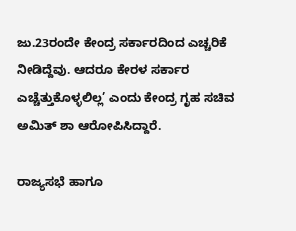ಜು.23ರಂದೇ ಕೇಂದ್ರ ಸರ್ಕಾರದಿಂದ ಎಚ್ಚರಿಕೆ ನೀಡಿದ್ದೆವು. ಆದರೂ ಕೇರಳ ಸರ್ಕಾರ ಎಚ್ಚೆತ್ತುಕೊಳ್ಳಲಿಲ್ಲ’ ಎಂದು ಕೇಂದ್ರ ಗೃಹ ಸಚಿವ ಅಮಿತ್‌ ಶಾ ಆರೋಪಿಸಿದ್ದಾರೆ.

ರಾಜ್ಯಸಭೆ ಹಾಗೂ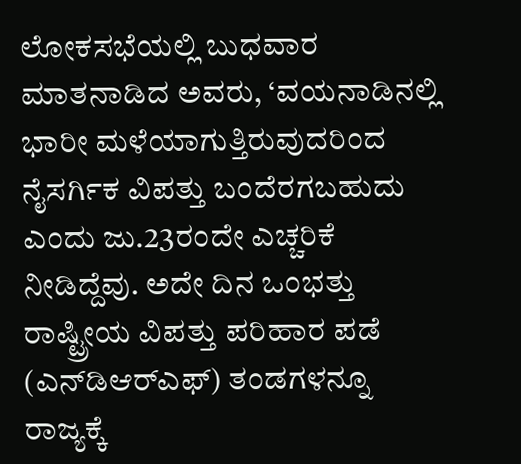ಲೋಕಸಭೆಯಲ್ಲಿ ಬುಧವಾರ ಮಾತನಾಡಿದ ಅವರು, ‘ವಯನಾಡಿನಲ್ಲಿ ಭಾರೀ ಮಳೆಯಾಗುತ್ತಿರುವುದರಿಂದ ನೈಸರ್ಗಿಕ ವಿಪತ್ತು ಬಂದೆರಗಬಹುದು ಎಂದು ಜು.23ರಂದೇ ಎಚ್ಚರಿಕೆ ನೀಡಿದ್ದೆವು. ಅದೇ ದಿನ ಒಂಭತ್ತು ರಾಷ್ಟ್ರೀಯ ವಿಪತ್ತು ಪರಿಹಾರ ಪಡೆ (ಎನ್‌ಡಿಆರ್‌ಎಫ್‌) ತಂಡಗಳನ್ನೂ ರಾಜ್ಯಕ್ಕೆ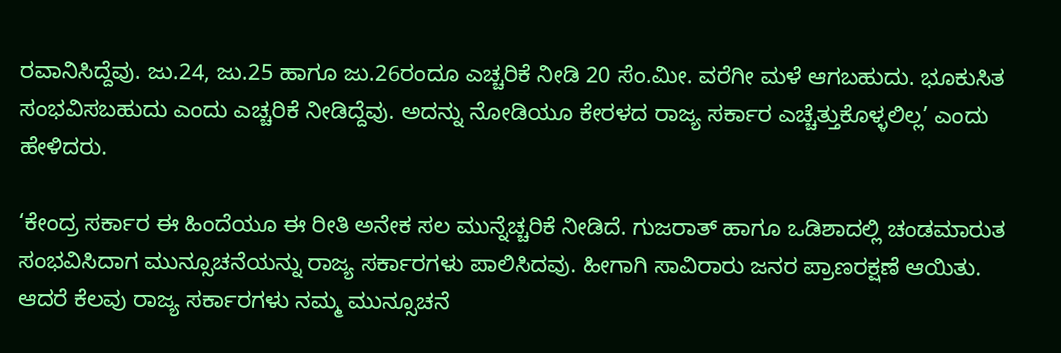ರವಾನಿಸಿದ್ದೆವು. ಜು.24, ಜು.25 ಹಾಗೂ ಜು.26ರಂದೂ ಎಚ್ಚರಿಕೆ ನೀಡಿ 20 ಸೆಂ.ಮೀ. ವರೆಗೀ ಮಳೆ ಆಗಬಹುದು. ಭೂಕುಸಿತ ಸಂಭವಿಸಬಹುದು ಎಂದು ಎಚ್ಚರಿಕೆ ನೀಡಿದ್ದೆವು. ಅದನ್ನು ನೋಡಿಯೂ ಕೇರಳದ ರಾಜ್ಯ ಸರ್ಕಾರ ಎಚ್ಚೆತ್ತುಕೊಳ್ಳಲಿಲ್ಲ’ ಎಂದು ಹೇಳಿದರು.

‘ಕೇಂದ್ರ ಸರ್ಕಾರ ಈ ಹಿಂದೆಯೂ ಈ ರೀತಿ ಅನೇಕ ಸಲ ಮುನ್ನೆಚ್ಚರಿಕೆ ನೀಡಿದೆ. ಗುಜರಾತ್‌ ಹಾಗೂ ಒಡಿಶಾದಲ್ಲಿ ಚಂಡಮಾರುತ ಸಂಭವಿಸಿದಾಗ ಮುನ್ಸೂಚನೆಯನ್ನು ರಾಜ್ಯ ಸರ್ಕಾರಗಳು ಪಾಲಿಸಿದವು. ಹೀಗಾಗಿ ಸಾವಿರಾರು ಜನರ ಪ್ರಾಣರಕ್ಷಣೆ ಆಯಿತು. ಆದರೆ ಕೆಲವು ರಾಜ್ಯ ಸರ್ಕಾರಗಳು ನಮ್ಮ ಮುನ್ಸೂಚನೆ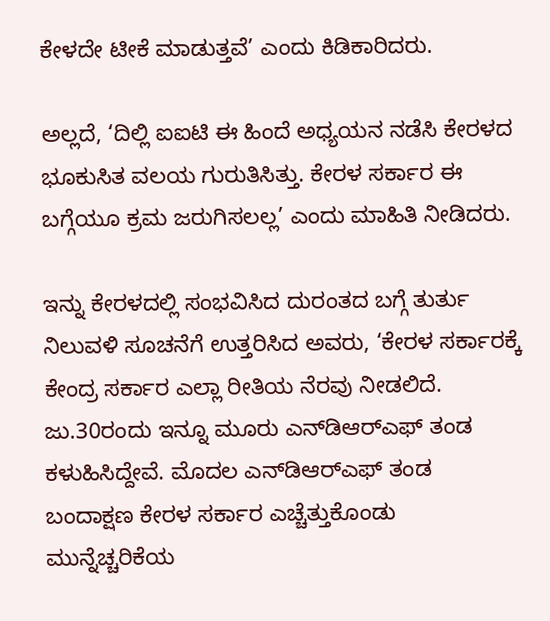ಕೇಳದೇ ಟೀಕೆ ಮಾಡುತ್ತವೆ’ ಎಂದು ಕಿಡಿಕಾರಿದರು.

ಅಲ್ಲದೆ, ‘ದಿಲ್ಲಿ ಐಐಟಿ ಈ ಹಿಂದೆ ಅಧ್ಯಯನ ನಡೆಸಿ ಕೇರಳದ ಭೂಕುಸಿತ ವಲಯ ಗುರುತಿಸಿತ್ತು. ಕೇರಳ ಸರ್ಕಾರ ಈ ಬಗ್ಗೆಯೂ ಕ್ರಮ ಜರುಗಿಸಲಲ್ಲ’ ಎಂದು ಮಾಹಿತಿ ನೀಡಿದರು.

ಇನ್ನು ಕೇರಳದಲ್ಲಿ ಸಂಭವಿಸಿದ ದುರಂತದ ಬಗ್ಗೆ ತುರ್ತು ನಿಲುವಳಿ ಸೂಚನೆಗೆ ಉತ್ತರಿಸಿದ ಅವರು, ‘ಕೇರಳ ಸರ್ಕಾರಕ್ಕೆ ಕೇಂದ್ರ ಸರ್ಕಾರ ಎಲ್ಲಾ ರೀತಿಯ ನೆರವು ನೀಡಲಿದೆ. ಜು.30ರಂದು ಇನ್ನೂ ಮೂರು ಎನ್‌ಡಿಆರ್‌ಎಫ್‌ ತಂಡ ಕಳುಹಿಸಿದ್ದೇವೆ. ಮೊದಲ ಎನ್‌ಡಿಆರ್‌ಎಫ್‌ ತಂಡ ಬಂದಾಕ್ಷಣ ಕೇರಳ ಸರ್ಕಾರ ಎಚ್ಚೆತ್ತುಕೊಂಡು ಮುನ್ನೆಚ್ಚರಿಕೆಯ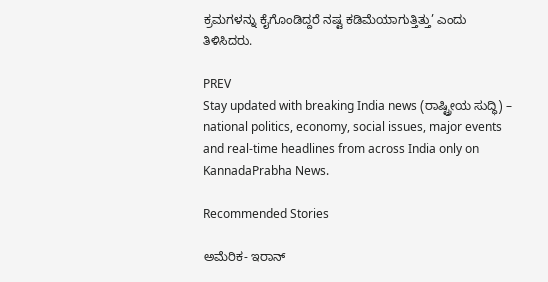ಕ್ರಮಗಳನ್ನು ಕೈಗೊಂಡಿದ್ದರೆ ನಷ್ಟ ಕಡಿಮೆಯಾಗುತ್ತಿತ್ತು’ ಎಂದು ತಿಳಿಸಿದರು.

PREV
Stay updated with breaking India news (ರಾಷ್ಟ್ರೀಯ ಸುದ್ಧಿ) – national politics, economy, social issues, major events and real‑time headlines from across India only on KannadaPrabha News.

Recommended Stories

ಅಮೆರಿಕ- ಇರಾನ್‌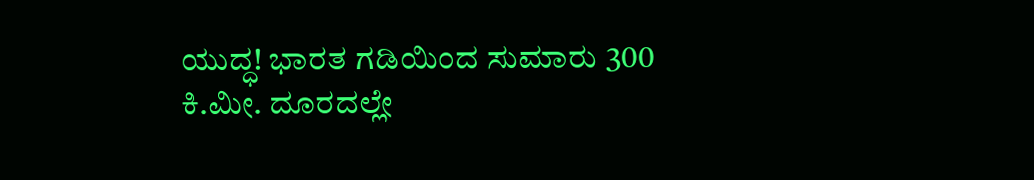ಯುದ್ಧ! ಭಾರತ ಗಡಿಯಿಂದ ಸುಮಾರು 300 ಕಿ.ಮೀ. ದೂರದಲ್ಲೇ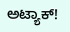ಅಟ್ಯಾಕ್‌!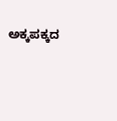ಅಕ್ಕಪಕ್ಕದ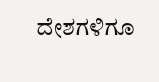ದೇಶಗಳಿಗೂ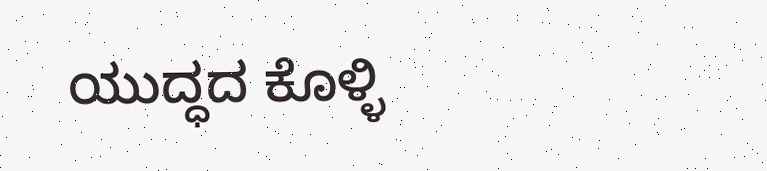ಯುದ್ಧದ ಕೊಳ್ಳಿ